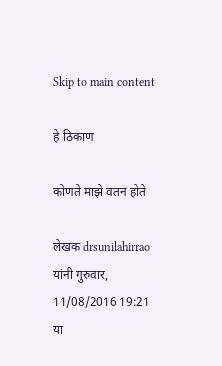Skip to main content

हे ठिकाण

कोणते माझे वतन होते

लेखक drsunilahirrao यांनी गुरुवार, 11/08/2016 19:21 या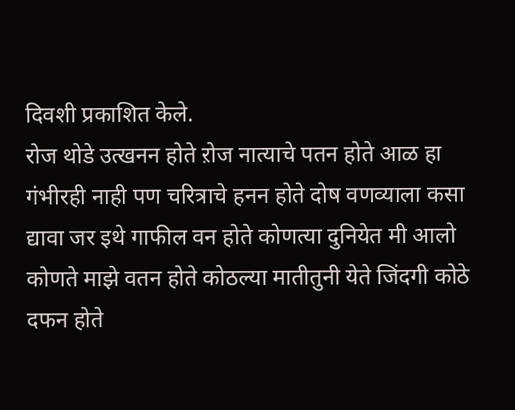दिवशी प्रकाशित केले.
रोज थोडे उत्खनन होते ऱोज नात्याचे पतन होते आळ हा गंभीरही नाही पण चरित्राचे हनन होते दोष वणव्याला कसा द्यावा जर इथे गाफील वन होते कोणत्या दुनियेत मी आलो कोणते माझे वतन होते कोठल्या मातीतुनी येते जिंदगी कोठे दफन होते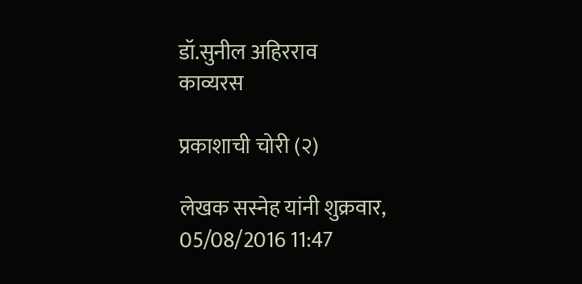डॉ.सुनील अहिरराव
काव्यरस

प्रकाशाची चोरी (२)

लेखक सस्नेह यांनी शुक्रवार, 05/08/2016 11:47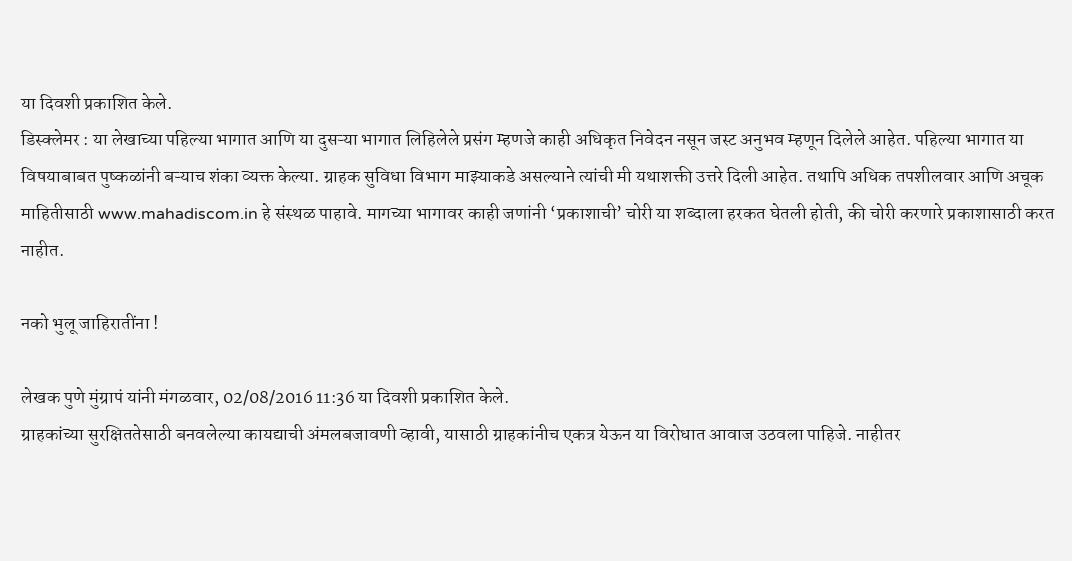या दिवशी प्रकाशित केले.
डिस्क्लेमर : या लेखाच्या पहिल्या भागात आणि या दुसऱ्या भागात लिहिलेले प्रसंग म्हणजे काही अधिकृत निवेदन नसून जस्ट अनुभव म्हणून दिलेले आहेत. पहिल्या भागात या विषयाबाबत पुष्कळांनी बऱ्याच शंका व्यक्त केल्या. ग्राहक सुविधा विभाग माझ्याकडे असल्याने त्यांची मी यथाशक्ती उत्तरे दिली आहेत. तथापि अधिक तपशीलवार आणि अचूक माहितीसाठी www.mahadiscom.in हे संस्थळ पाहावे. मागच्या भागावर काही जणांनी ‘प्रकाशाची’ चोरी या शब्दाला हरकत घेतली होती, की चोरी करणारे प्रकाशासाठी करत नाहीत.

नको भुलू जाहिरातींना !

लेखक पुणे मुंग्रापं यांनी मंगळवार, 02/08/2016 11:36 या दिवशी प्रकाशित केले.
ग्राहकांच्या सुरक्षिततेसाठी बनवलेल्या कायद्याची अंमलबजावणी व्हावी, यासाठी ग्राहकांनीच एकत्र येऊन या विरोधात आवाज उठवला पाहिजे. नाहीतर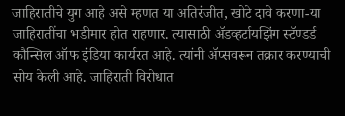जाहिरातीचे युग आहे असे म्हणत या अतिरंजीत, खोटे दावे करणा-या जाहिरातींचा भडीमार होत राहणार. त्यासाठी अ‍ॅडव्हर्टायझिंग स्टॅण्डर्ड कौन्सिल ऑफ इंडिया कार्यरत आहे. त्यांनी अ‍ॅप्सवरून तक्रार करण्याची सोय केली आहे. जाहिराती विरोधात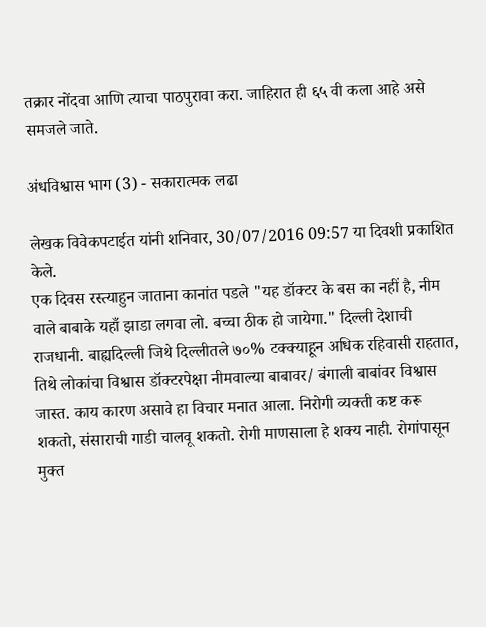तक्रार नोंदवा आणि त्याचा पाठपुरावा करा. जाहिरात ही ६५ वी कला आहे असे समजले जाते.

अंधविश्वास भाग (3) - सकारात्मक लढा

लेखक विवेकपटाईत यांनी शनिवार, 30/07/2016 09:57 या दिवशी प्रकाशित केले.
एक दिवस रस्त्याहुन जाताना कानांत पडले "यह डॉक्टर के बस का नहीं है, नीम वाले बाबाके यहाँ झाडा लगवा लो. बच्चा ठीक हो जायेगा." दिल्ली देशाची राजधानी. बाह्यदिल्ली जिथे दिल्लीतले ७०% टक्क्याहून अधिक रहिवासी राहतात, तिथे लोकांचा विश्वास डॉक्टरपेक्षा नीमवाल्या बाबावर/ बंगाली बाबांवर विश्वास जास्त. काय कारण असावे हा विचार मनात आला. निरोगी व्यक्ती कष्ट करू शकतो, संसाराची गाडी चालवू शकतो. रोगी माणसाला हे शक्य नाही. रोगांपासून मुक्त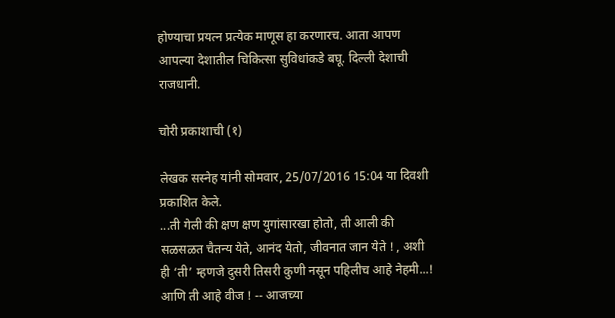होण्याचा प्रयत्न प्रत्येक माणूस हा करणारच. आता आपण आपल्या देशातील चिकित्सा सुविधांकडे बघू. दिल्ली देशाची राजधानी.

चोरी प्रकाशाची (१)

लेखक सस्नेह यांनी सोमवार, 25/07/2016 15:04 या दिवशी प्रकाशित केले.
...ती गेली की क्षण क्षण युगांसारखा होतो, ती आली की सळसळत चैतन्य येते, आनंद येतो, जीवनात जान येते ! , अशी ही ‘ती’ म्हणजे दुसरी तिसरी कुणी नसून पहिलीच आहे नेहमी...! आणि ती आहे वीज ! -- आजच्या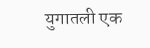युगातली एक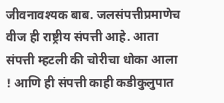जीवनावश्यक बाब. जलसंपत्तीप्रमाणेच वीज ही राष्ट्रीय संपत्ती आहे. आता संपत्ती म्हटली की चोरीचा धोका आला ! आणि ही संपत्ती काही कडीकुलुपात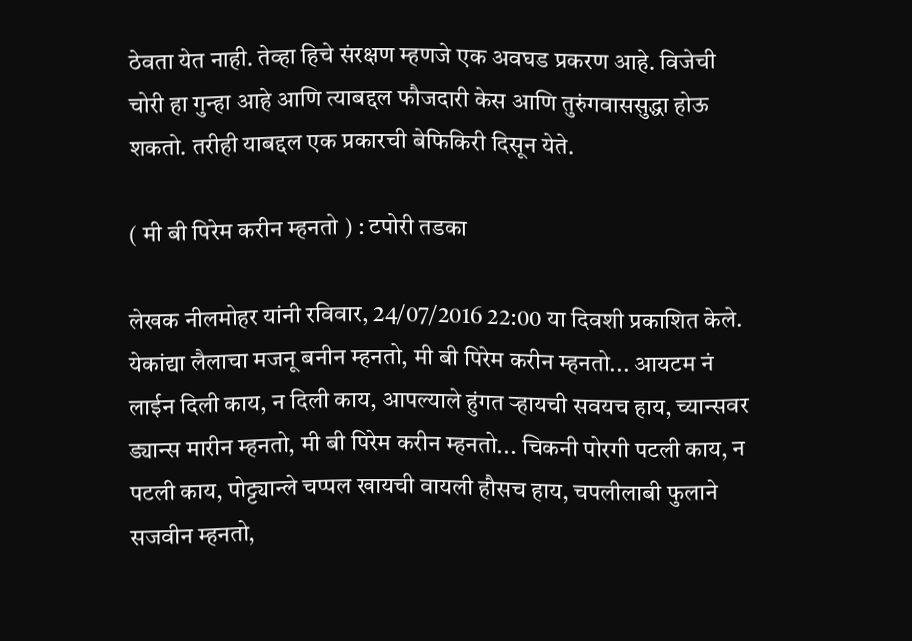ठेवता येत नाही. तेव्हा हिचे संरक्षण म्हणजे एक अवघड प्रकरण आहे. विजेची चोरी हा गुन्हा आहे आणि त्याबद्दल फौजदारी केस आणि तुरुंगवाससुद्धा होऊ शकतो. तरीही याबद्दल एक प्रकारची बेफिकिरी दिसून येते.

( मी बी पिरेम करीन म्हनतो ) : टपोरी तडका

लेखक नीलमोहर यांनी रविवार, 24/07/2016 22:00 या दिवशी प्रकाशित केले.
येकांद्या लैलाचा मजनू बनीन म्हनतो, मी बी पिरेम करीन म्हनतो... आयटम नं लाईन दिली काय, न दिली काय, आपल्याले हुंगत ऱ्हायची सवयच हाय, च्यान्सवर ड्यान्स मारीन म्हनतो, मी बी पिरेम करीन म्हनतो... चिकनी पोरगी पटली काय, न पटली काय, पोट्ट्यान्ले चप्पल खायची वायली हौसच हाय, चपलीलाबी फुलाने सजवीन म्हनतो,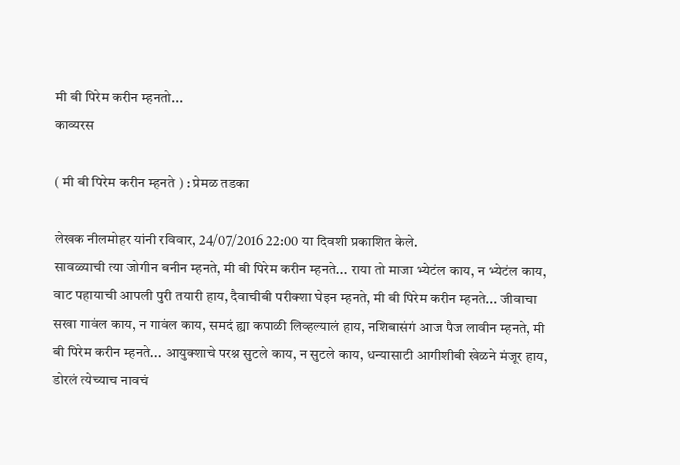मी बी पिरेम करीन म्हनतो...
काव्यरस

( मी बी पिरेम करीन म्हनते ) : प्रेमळ तडका

लेखक नीलमोहर यांनी रविवार, 24/07/2016 22:00 या दिवशी प्रकाशित केले.
सावळ्याची त्या जोगीन बनीन म्हनते, मी बी पिरेम करीन म्हनते... राया तो माजा भ्येटंल काय, न भ्येटंल काय, वाट पहायाची आपली पुरी तयारी हाय, दैवाचीबी परीक्शा घेइन म्हनते, मी बी पिरेम करीन म्हनते... जीवाचा सखा गावंल काय, न गावंल काय, समदं ह्या कपाळी लिव्हल्यालं हाय, नशिबासंगं आज पैज लावीन म्हनते, मी बी पिरेम करीन म्हनते... आयुक्शाचे परश्न सुटले काय, न सुटले काय, धन्यासाटी आगीशीबी खेळने मंजूर हाय, डोरलं त्येच्याच नावचं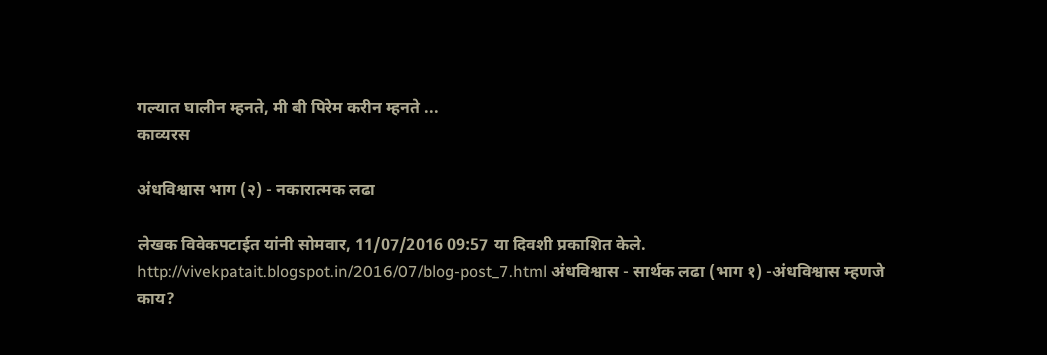गल्यात घालीन म्हनते, मी बी पिरेम करीन म्हनते ...
काव्यरस

अंधविश्वास भाग (२) - नकारात्मक लढा

लेखक विवेकपटाईत यांनी सोमवार, 11/07/2016 09:57 या दिवशी प्रकाशित केले.
http://vivekpatait.blogspot.in/2016/07/blog-post_7.html अंधविश्वास - सार्थक लढा (भाग १) -अंधविश्वास म्हणजे काय?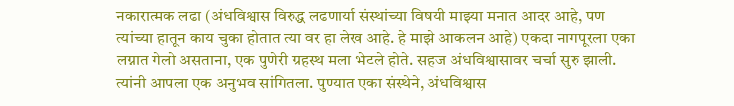नकारात्मक लढा (अंधविश्वास विरुद्ध लढणार्या संस्थांच्या विषयी माझ्या मनात आदर आहे, पण त्यांच्या हातून काय चुका होतात त्या वर हा लेख आहे. हे माझे आकलन आहे) एकदा नागपूरला एका लग्नात गेलो असताना, एक पुणेरी ग्रहस्थ मला भेटले होते. सहज अंधविश्वासावर चर्चा सुरु झाली. त्यांनी आपला एक अनुभव सांगितला. पुण्यात एका संस्थेने, अंधविश्वास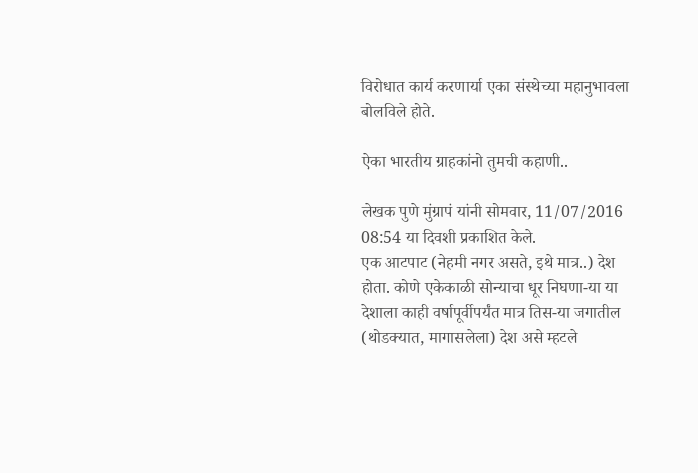विरोधात कार्य करणार्या एका संस्थेच्या महानुभावला बोलविले होते.

ऐका भारतीय ग्राहकांनो तुमची कहाणी..

लेखक पुणे मुंग्रापं यांनी सोमवार, 11/07/2016 08:54 या दिवशी प्रकाशित केले.
एक आटपाट (नेहमी नगर असते, इथे मात्र..) देश होता. कोणे एकेकाळी सोन्याचा धूर निघणा-या या देशाला काही वर्षापूर्वीपर्यंत मात्र तिस-या जगातील (थोडक्यात, मागासलेला) देश असे म्हटले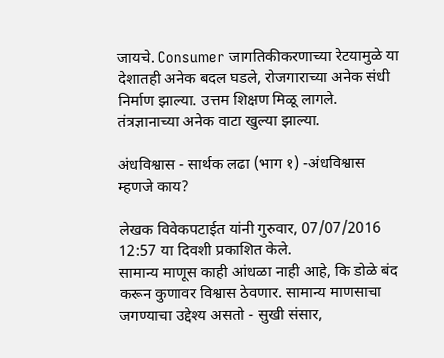जायचे. Consumer जागतिकीकरणाच्या रेटयामुळे या देशातही अनेक बदल घडले, रोजगाराच्या अनेक संधी निर्माण झाल्या. उत्तम शिक्षण मिळू लागले. तंत्रज्ञानाच्या अनेक वाटा खुल्या झाल्या.

अंधविश्वास - सार्थक लढा (भाग १) -अंधविश्वास म्हणजे काय?

लेखक विवेकपटाईत यांनी गुरुवार, 07/07/2016 12:57 या दिवशी प्रकाशित केले.
सामान्य माणूस काही आंधळा नाही आहे, कि डोळे बंद करून कुणावर विश्वास ठेवणार. सामान्य माणसाचा जगण्याचा उद्देश्य असतो - सुखी संसार,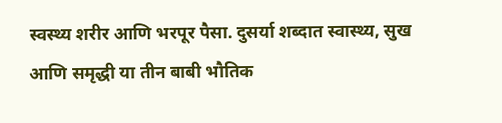स्वस्थ्य शरीर आणि भरपूर पैसा. दुसर्या शब्दात स्वास्थ्य, सुख आणि समृद्धी या तीन बाबी भौतिक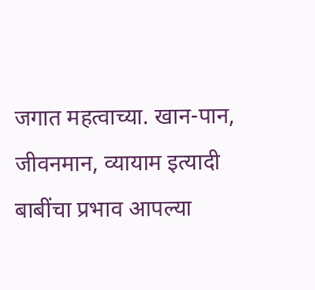जगात महत्वाच्या. खान-पान, जीवनमान, व्यायाम इत्यादी बाबींचा प्रभाव आपल्या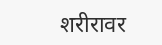शरीरावर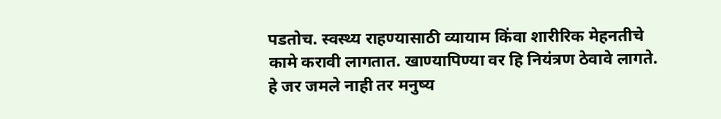पडतोच. स्वस्थ्य राहण्यासाठी व्यायाम किंवा शारीरिक मेहनतीचे कामे करावी लागतात. खाण्यापिण्या वर हि नियंत्रण ठेवावे लागते. हे जर जमले नाही तर मनुष्य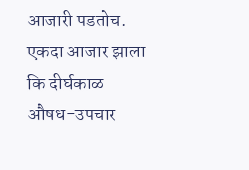आजारी पडतोच. एकदा आजार झाला कि दीर्घकाळ औषध-उपचार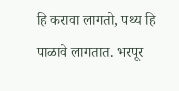हि करावा लागतो, पथ्य हि पाळावे लागतात. भरपूर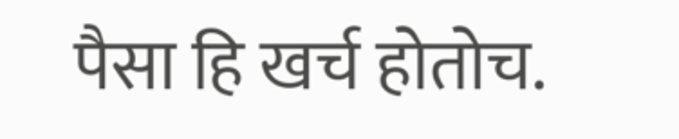पैसा हि खर्च होतोच.